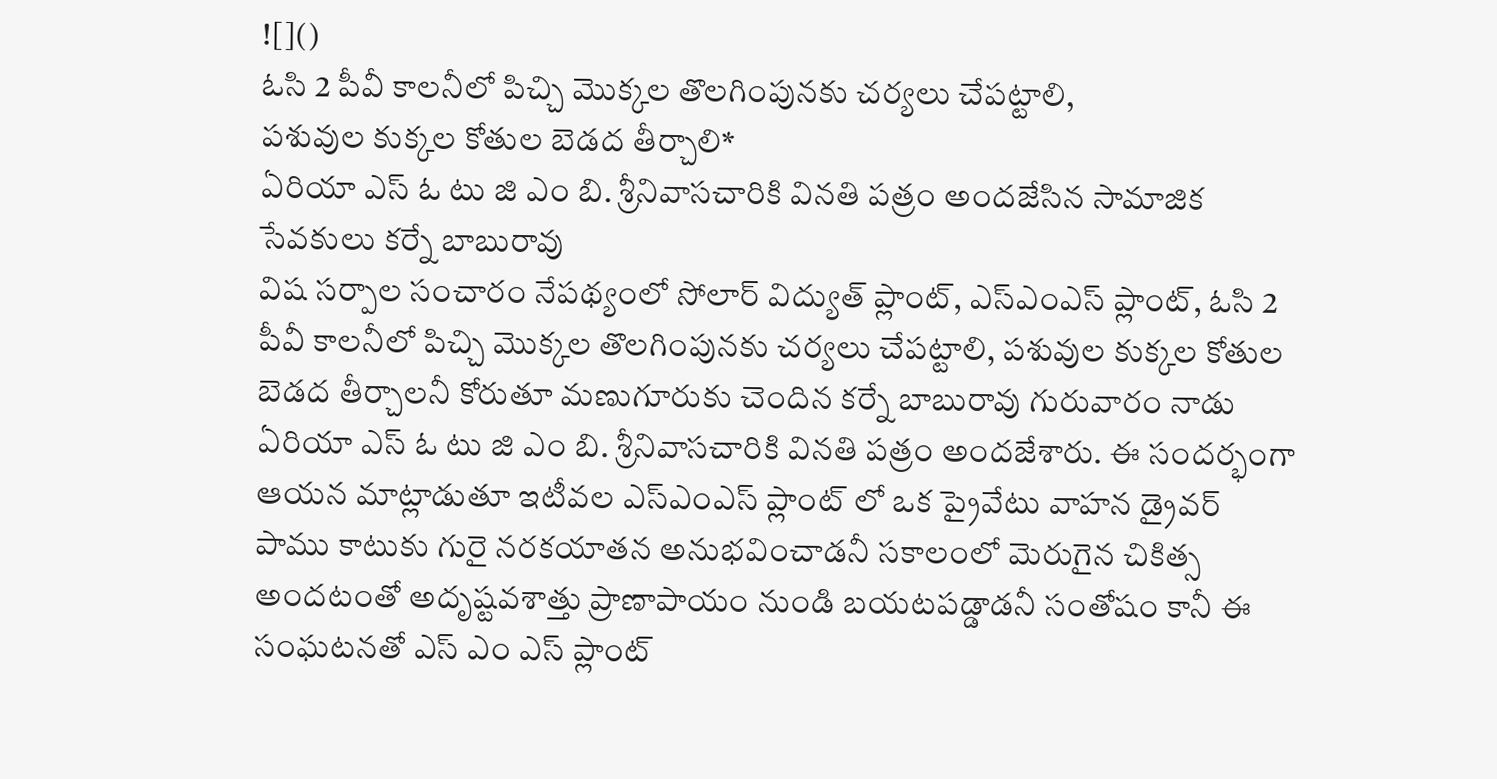![]()
ఓసి 2 పీవీ కాలనీలో పిచ్చి మొక్కల తొలగింపునకు చర్యలు చేపట్టాలి,
పశువుల కుక్కల కోతుల బెడద తీర్చాలి*
ఏరియా ఎస్ ఓ టు జి ఎం బి. శ్రీనివాసచారికి వినతి పత్రం అందజేసిన సామాజిక సేవకులు కర్నే బాబురావు
విష సర్పాల సంచారం నేపథ్యంలో సోలార్ విద్యుత్ ప్లాంట్, ఎస్ఎంఎస్ ప్లాంట్, ఓసి 2 పీవీ కాలనీలో పిచ్చి మొక్కల తొలగింపునకు చర్యలు చేపట్టాలి, పశువుల కుక్కల కోతుల బెడద తీర్చాలనీ కోరుతూ మణుగూరుకు చెందిన కర్నే బాబురావు గురువారం నాడు
ఏరియా ఎస్ ఓ టు జి ఎం బి. శ్రీనివాసచారికి వినతి పత్రం అందజేశారు. ఈ సందర్భంగా ఆయన మాట్లాడుతూ ఇటీవల ఎస్ఎంఎస్ ప్లాంట్ లో ఒక ప్రైవేటు వాహన డ్రైవర్ పాము కాటుకు గురై నరకయాతన అనుభవించాడనీ సకాలంలో మెరుగైన చికిత్స అందటంతో అదృష్టవశాత్తు ప్రాణాపాయం నుండి బయటపడ్డాడనీ సంతోషం కానీ ఈ సంఘటనతో ఎస్ ఎం ఎస్ ప్లాంట్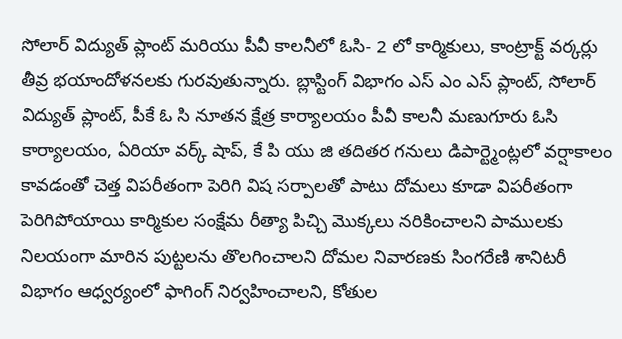సోలార్ విద్యుత్ ప్లాంట్ మరియు పీవీ కాలనీలో ఓసి- 2 లో కార్మికులు, కాంట్రాక్ట్ వర్కర్లు తీవ్ర భయాందోళనలకు గురవుతున్నారు. బ్లాస్టింగ్ విభాగం ఎస్ ఎం ఎస్ ప్లాంట్, సోలార్ విద్యుత్ ప్లాంట్, పీకే ఓ సి నూతన క్షేత్ర కార్యాలయం పీవీ కాలనీ మణుగూరు ఓసి కార్యాలయం, ఏరియా వర్క్ షాప్, కే పి యు జి తదితర గనులు డిపార్ట్మెంట్లలో వర్షాకాలం కావడంతో చెత్త విపరీతంగా పెరిగి విష సర్పాలతో పాటు దోమలు కూడా విపరీతంగా పెరిగిపోయాయి కార్మికుల సంక్షేమ రీత్యా పిచ్చి మొక్కలు నరికించాలని పాములకు నిలయంగా మారిన పుట్టలను తొలగించాలని దోమల నివారణకు సింగరేణి శానిటరీ విభాగం ఆధ్వర్యంలో ఫాగింగ్ నిర్వహించాలని, కోతుల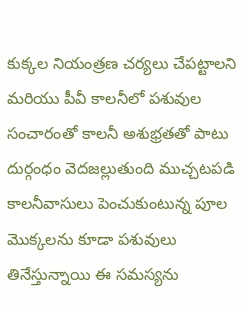కుక్కల నియంత్రణ చర్యలు చేపట్టాలని మరియు పీవీ కాలనీలో పశువుల సంచారంతో కాలనీ అశుభ్రతతో పాటు దుర్గంధం వెదజల్లుతుంది ముచ్చటపడి కాలనీవాసులు పెంచుకుంటున్న పూల మొక్కలను కూడా పశువులు తినేస్తున్నాయి ఈ సమస్యను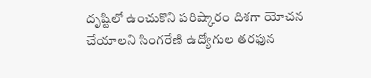దృష్టిలో ఉంచుకొని పరిష్కారం దిశగా యోచన చేయాలని సింగరేణి ఉద్యోగుల తరఫున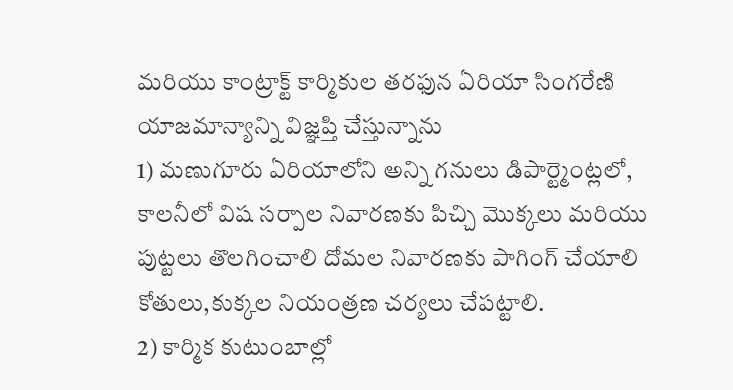మరియు కాంట్రాక్ట్ కార్మికుల తరఫున ఏరియా సింగరేణి యాజమాన్యాన్ని విజ్ఞప్తి చేస్తున్నాను
1) మణుగూరు ఏరియాలోని అన్ని గనులు డిపార్ట్మెంట్లలో, కాలనీలో విష సర్పాల నివారణకు పిచ్చి మొక్కలు మరియు పుట్టలు తొలగించాలి దోమల నివారణకు పాగింగ్ చేయాలి కోతులు,కుక్కల నియంత్రణ చర్యలు చేపట్టాలి.
2) కార్మిక కుటుంబాల్లో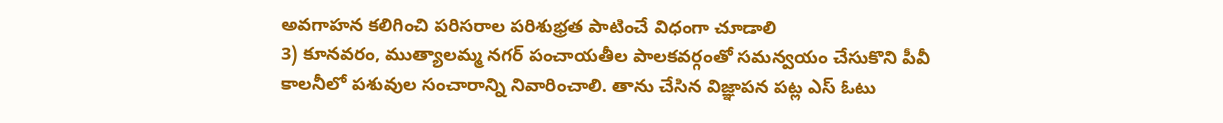అవగాహన కలిగించి పరిసరాల పరిశుభ్రత పాటించే విధంగా చూడాలి
3) కూనవరం, ముత్యాలమ్మ నగర్ పంచాయతీల పాలకవర్గంతో సమన్వయం చేసుకొని పీవీ కాలనీలో పశువుల సంచారాన్ని నివారించాలి. తాను చేసిన విజ్ఞాపన పట్ల ఎస్ ఓటు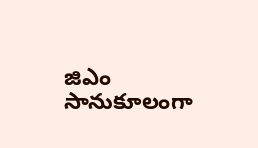జిఎం సానుకూలంగా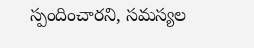స్పందించారని, సమస్యల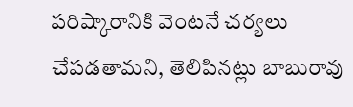పరిష్కారానికి వెంటనే చర్యలు చేపడతామని, తెలిపినట్లు బాబురావు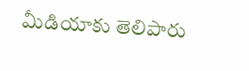మీడియాకు తెలిపారు